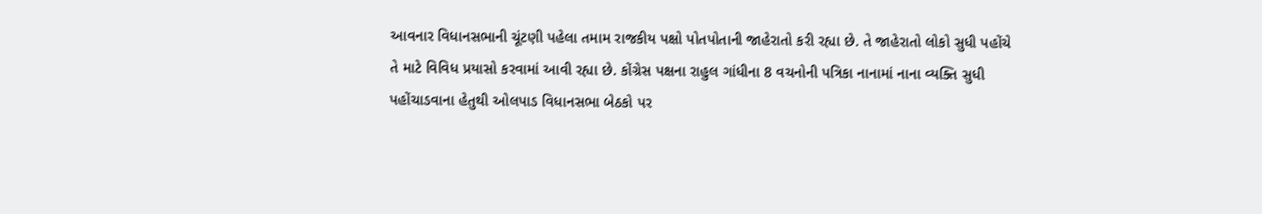આવનાર વિધાનસભાની ચૂંટણી પહેલા તમામ રાજકીય પક્ષો પોતપોતાની જાહેરાતો કરી રહ્યા છે. તે જાહેરાતો લોકો સુધી પહોંચે તે માટે વિવિધ પ્રયાસો કરવામાં આવી રહ્યા છે. કોંગ્રેસ પક્ષના રાહુલ ગાંધીના 8 વચનોની પત્રિકા નાનામાં નાના વ્યક્તિ સુધી પહોંચાડવાના હેતુથી ઓલપાડ વિધાનસભા બેઠકો પર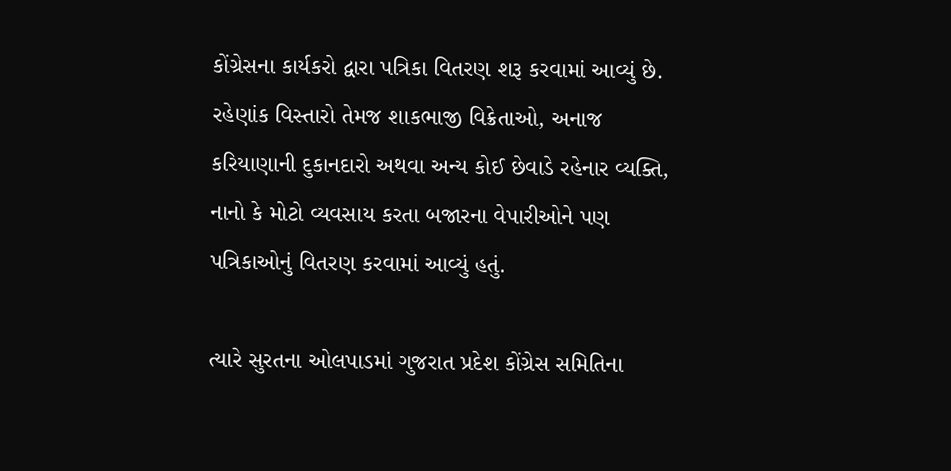કોંગ્રેસના કાર્યકરો દ્વારા પત્રિકા વિતરણ શરૂ કરવામાં આવ્યું છે. રહેણાંક વિસ્તારો તેમજ શાકભાજી વિક્રેતાઓ, અનાજ કરિયાણાની દુકાનદારો અથવા અન્ય કોઈ છેવાડે રહેનાર વ્યક્તિ, નાનો કે મોટો વ્યવસાય કરતા બજારના વેપારીઓને પણ પત્રિકાઓનું વિતરણ કરવામાં આવ્યું હતું.

ત્યારે સુરતના ઓલપાડમાં ગુજરાત પ્રદેશ કોંગ્રેસ સમિતિના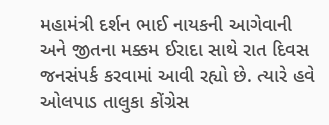મહામંત્રી દર્શન ભાઈ નાયકની આગેવાની અને જીતના મક્કમ ઈરાદા સાથે રાત દિવસ જનસંપર્ક કરવામાં આવી રહ્યો છે. ત્યારે હવે ઓલપાડ તાલુકા કોંગ્રેસ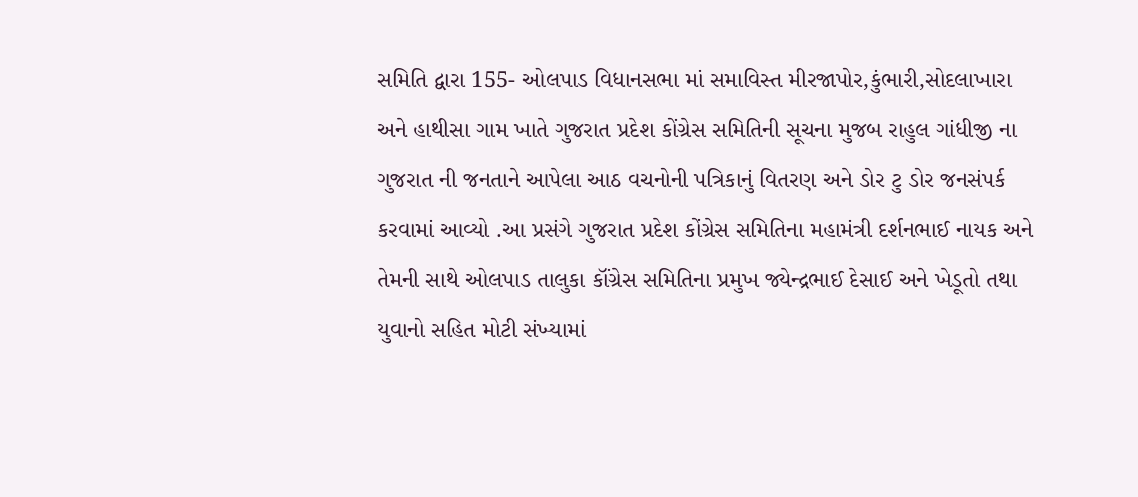સમિતિ દ્વારા 155- ઓલપાડ વિધાનસભા માં સમાવિસ્ત મીરજાપોર,કુંભારી,સોદલાખારા અને હાથીસા ગામ ખાતે ગુજરાત પ્રદેશ કોંગ્રેસ સમિતિની સૂચના મુજબ રાહુલ ગાંધીજી ના ગુજરાત ની જનતાને આપેલા આઠ વચનોની પત્રિકાનું વિતરણ અને ડોર ટુ ડોર જનસંપર્ક કરવામાં આવ્યો .આ પ્રસંગે ગુજરાત પ્રદેશ કોંગ્રેસ સમિતિના મહામંત્રી દર્શનભાઈ નાયક અને તેમની સાથે ઓલપાડ તાલુકા કૉંગ્રેસ સમિતિના પ્રમુખ જ્યેન્દ્રભાઈ દેસાઈ અને ખેડૂતો તથા યુવાનો સહિત મોટી સંખ્યામાં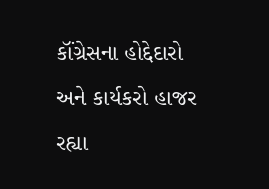કૉંગ્રેસના હોદ્દેદારો અને કાર્યકરો હાજર રહ્યા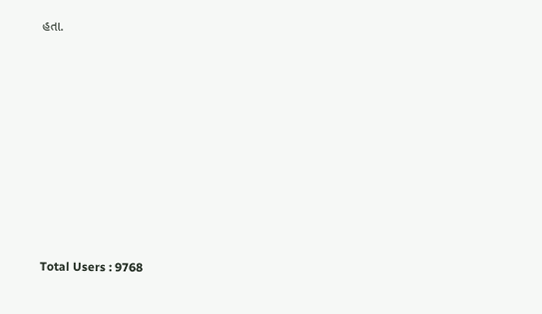હતા.









Total Users : 9768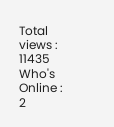Total views : 11435
Who's Online : 2